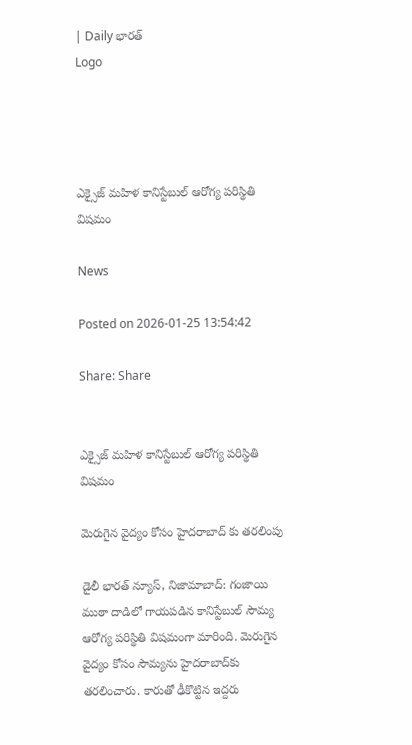| Daily భారత్
Logo




ఎక్సైజ్ మహిళ కానిస్టేబుల్ ఆరోగ్య పరిస్థితి విషమం

News

Posted on 2026-01-25 13:54:42

Share: Share


ఎక్సైజ్ మహిళ కానిస్టేబుల్ ఆరోగ్య పరిస్థితి విషమం

మెరుగైన వైద్యం కోసం హైదరాబాద్ కు తరలింపు

డైలీ భారత్ న్యూస్, నిజామాబాద్: గంజాయి ముఠా దాడిలో గాయపడిన కానిస్టేబుల్‌ సౌమ్య ఆరోగ్య పరిస్థితి విషమంగా మారింది. మెరుగైన వైద్యం కోసం సౌమ్యను హైదరాబాద్‌కు తరలించారు. కారుతో ఢీకొట్టిన ఇద్దరు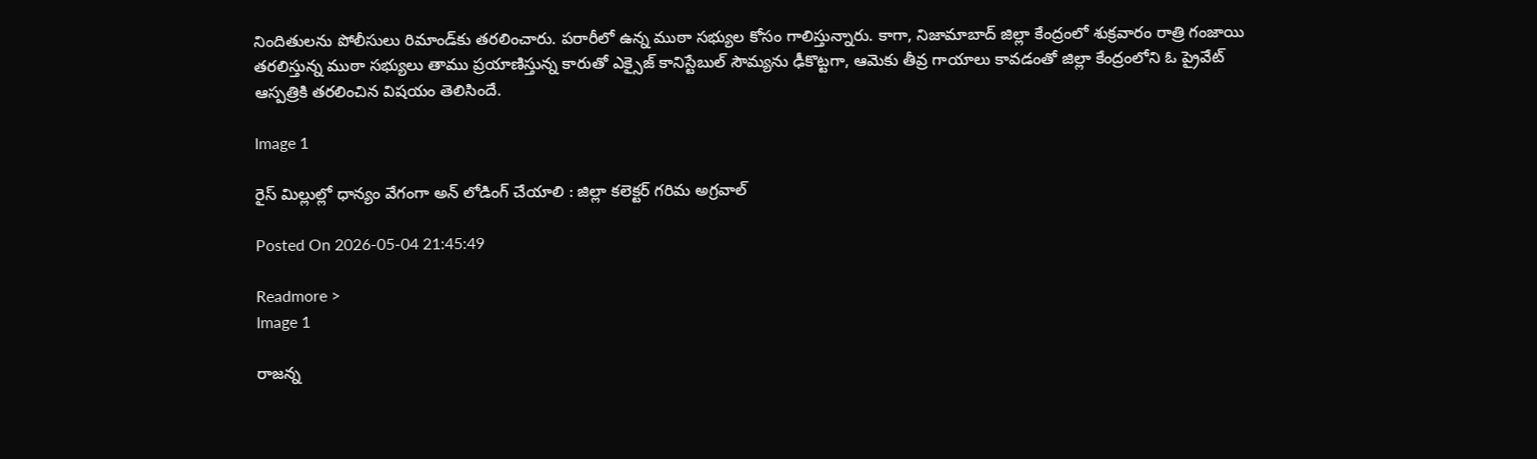నిందితులను పోలీసులు రిమాండ్‌కు తరలించారు. పరారీలో ఉన్న ముఠా సభ్యుల కోసం గాలిస్తున్నారు. కాగా, నిజామాబాద్‌ జిల్లా కేంద్రంలో శుక్రవారం రాత్రి గంజాయి తరలిస్తున్న ముఠా సభ్యులు తాము ప్రయాణిస్తున్న కారుతో ఎక్సైజ్‌ కానిస్టేబుల్‌ సౌమ్యను ఢీకొట్టగా, ఆమెకు తీవ్ర గాయాలు కావడంతో జిల్లా కేంద్రంలోని ఓ ప్రైవేట్ ఆస్పత్రికి తరలించిన విషయం తెలిసిందే.

Image 1

రైస్ మిల్లుల్లో ధాన్యం వేగంగా అన్ లోడింగ్ చేయాలి : జిల్లా కలెక్టర్ గరిమ అగ్రవాల్

Posted On 2026-05-04 21:45:49

Readmore >
Image 1

రాజన్న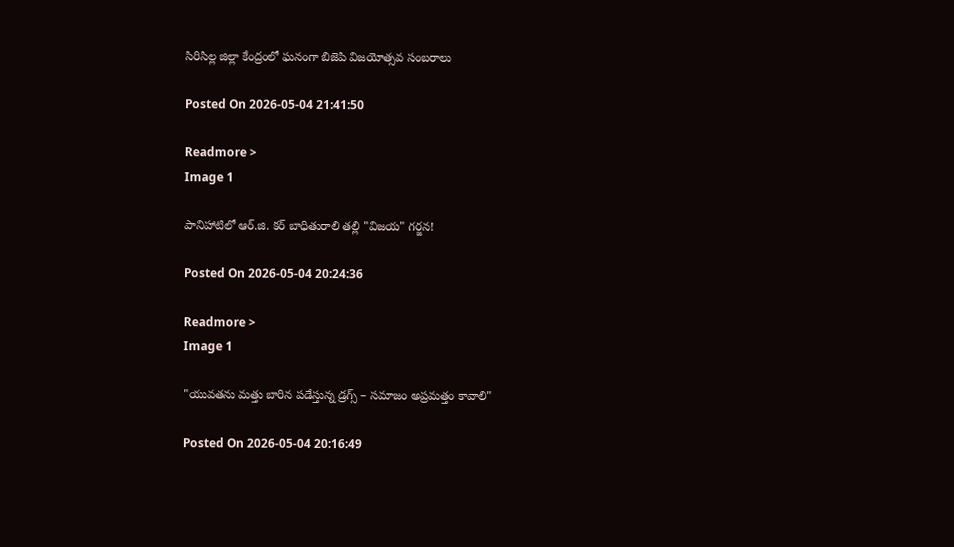సిరిసిల్ల జిల్లా కేంద్రంలో ఘనంగా బిజెపి విజయోత్సవ సంబరాలు

Posted On 2026-05-04 21:41:50

Readmore >
Image 1

పానిహాటిలో ఆర్‌.జి. కర్ బాధితురాలి తల్లి "విజయ" గర్జన!

Posted On 2026-05-04 20:24:36

Readmore >
Image 1

"యువతను మత్తు బారిన పడేస్తున్న డ్రగ్స్ – సమాజం అప్రమత్తం కావాలి"

Posted On 2026-05-04 20:16:49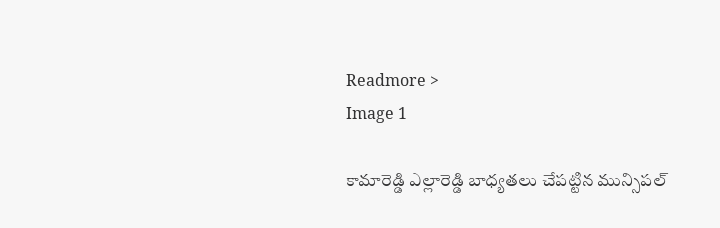Readmore >
Image 1

కామారెడ్డి ఎల్లారెడ్డి బాధ్యతలు చేపట్టిన మున్సిపల్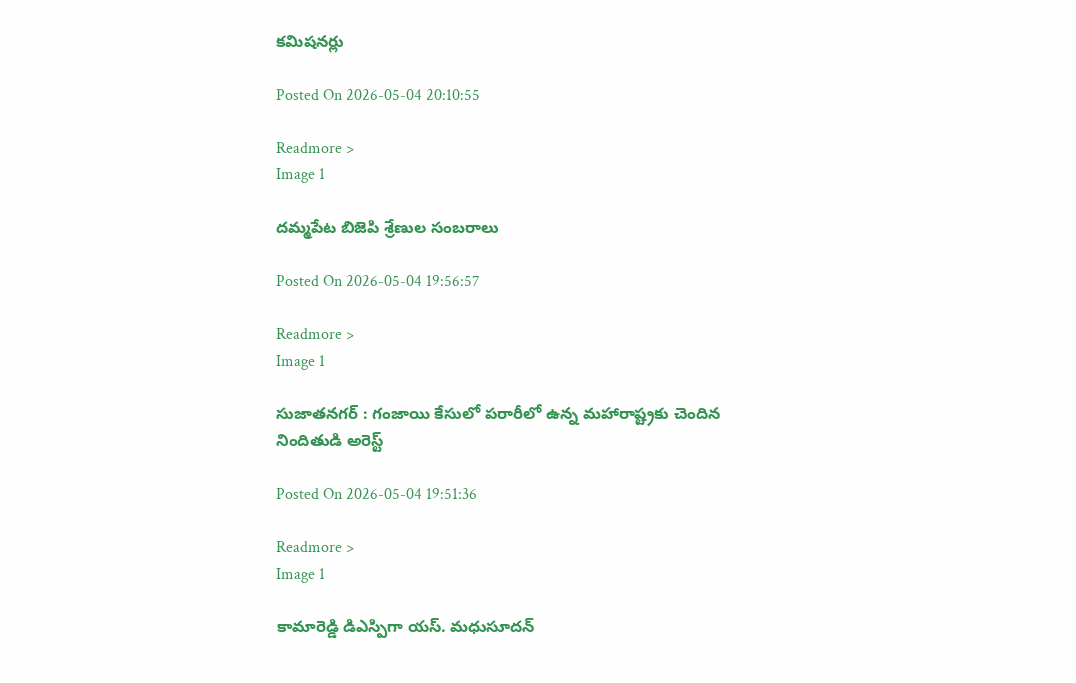కమిషనర్లు

Posted On 2026-05-04 20:10:55

Readmore >
Image 1

దమ్మపేట బిజెపి శ్రేణుల సంబరాలు

Posted On 2026-05-04 19:56:57

Readmore >
Image 1

సుజాతనగర్ : గంజాయి కేసులో పరారీలో ఉన్న మహారాష్ట్రకు చెందిన నిందితుడి అరెస్ట్

Posted On 2026-05-04 19:51:36

Readmore >
Image 1

కామారెడ్డి డిఎస్పిగా యస్. మధుసూదన్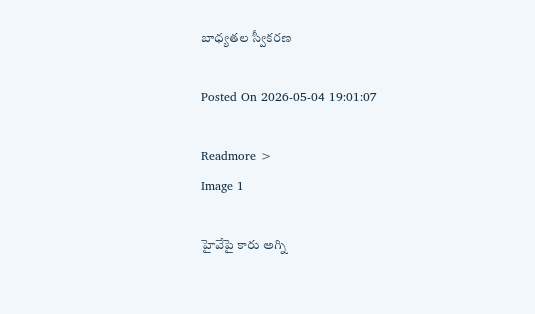బాధ్యతల స్వీకరణ

Posted On 2026-05-04 19:01:07

Readmore >
Image 1

హైవేపై కారు అగ్ని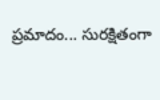ప్రమాదం... సురక్షితంగా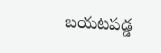బయటపడ్డ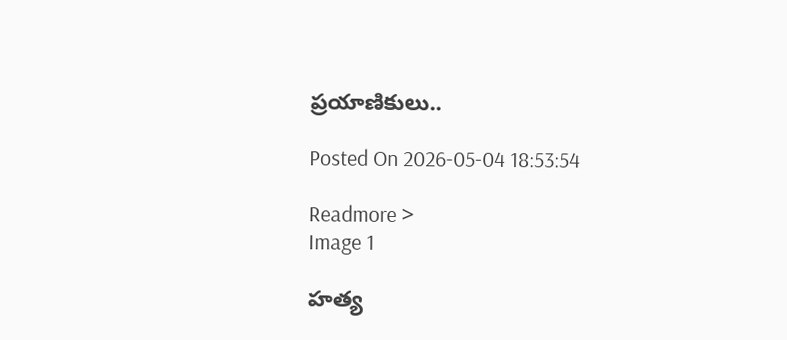ప్రయాణికులు..

Posted On 2026-05-04 18:53:54

Readmore >
Image 1

హత్య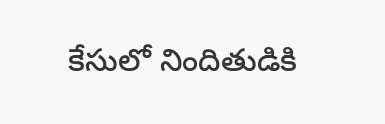కేసులో నిందితుడికి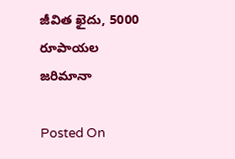జీవిత ఖైదు, 5000 రూపాయల జరిమానా

Posted On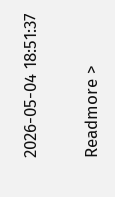2026-05-04 18:51:37

Readmore >